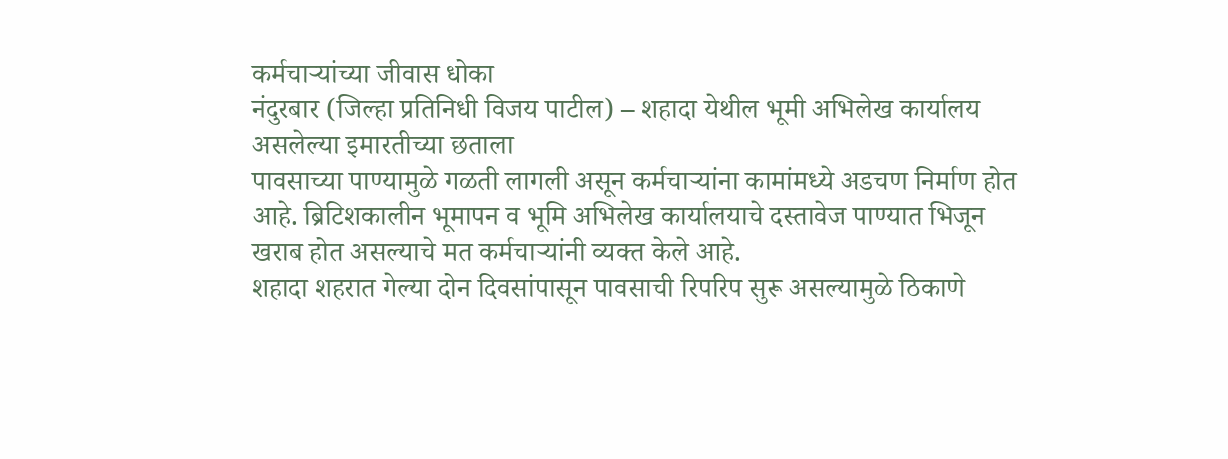कर्मचाऱ्यांच्या जीवास धोका
नंदुरबार (जिल्हा प्रतिनिधी विजय पाटील) – शहादा येथील भूमी अभिलेख कार्यालय असलेल्या इमारतीच्या छताला
पावसाच्या पाण्यामुळे गळती लागली असून कर्मचाऱ्यांना कामांमध्ये अडचण निर्माण होत आहे. ब्रिटिशकालीन भूमापन व भूमि अभिलेख कार्यालयाचे दस्तावेज पाण्यात भिजून खराब होत असल्याचे मत कर्मचाऱ्यांनी व्यक्त केले आहे.
शहादा शहरात गेल्या दोन दिवसांपासून पावसाची रिपरिप सुरू असल्यामुळे ठिकाणे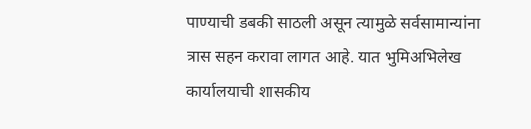पाण्याची डबकी साठली असून त्यामुळे सर्वसामान्यांना त्रास सहन करावा लागत आहे. यात भुमिअभिलेख कार्यालयाची शासकीय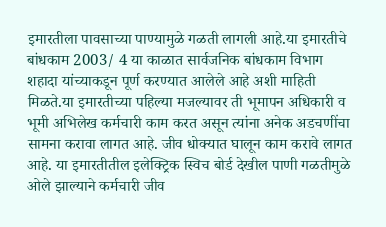इमारतीला पावसाच्या पाण्यामुळे गळती लागली आहे.या इमारतीचे बांधकाम 2003/ 4 या काळात सार्वजनिक बांधकाम विभाग शहादा यांच्याकडून पूर्ण करण्यात आलेले आहे अशी माहिती मिळते.या इमारतीच्या पहिल्या मजल्यावर ती भूमापन अधिकारी व भूमी अभिलेख कर्मचारी काम करत असून त्यांना अनेक अडचणींचा सामना करावा लागत आहे. जीव धोक्यात घालून काम करावे लागत आहे. या इमारतीतील इलेक्ट्रिक स्विच बोर्ड देखील पाणी गळतीमुळे ओले झाल्याने कर्मचारी जीव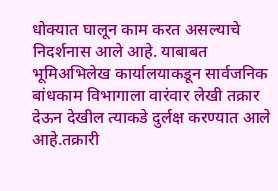धोक्यात घालून काम करत असल्याचे निदर्शनास आले आहे. याबाबत भूमिअभिलेख कार्यालयाकडून सार्वजनिक बांधकाम विभागाला वारंवार लेखी तक्रार देऊन देखील त्याकडे दुर्लक्ष करण्यात आले आहे.तक्रारी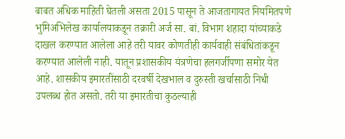बाबत अधिक माहिती घेतली असता 2015 पासून ते आजतागायत नियमितपणे भुमिअभिलेख कार्यालयाकडून तक्रारी अर्ज सा. बां. विभाग शहादा यांच्याकडे दाखल करण्यात आलेला आहे तरी यावर कोणतीही कार्यवाही संबंधितांकडून करण्यात आलेली नाही. यातून प्रशासकीय यंत्रणेचा हलगर्जीपणा समोर येत आहे. शासकीय इमारतींसाठी दरवर्षी देखभाल व दुरुस्ती खर्चासाठी निधी उपलब्ध होत असतो. तरी या इमारतीचा कुठल्याही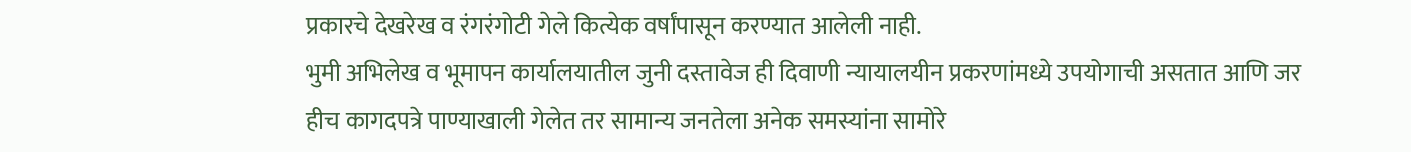प्रकारचे देखरेख व रंगरंगोटी गेले कित्येक वर्षांपासून करण्यात आलेली नाही.
भुमी अभिलेख व भूमापन कार्यालयातील जुनी दस्तावेज ही दिवाणी न्यायालयीन प्रकरणांमध्ये उपयोगाची असतात आणि जर हीच कागदपत्रे पाण्याखाली गेलेत तर सामान्य जनतेला अनेक समस्यांना सामोरे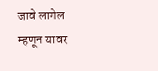जावे लागेल म्हणून यावर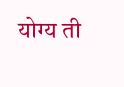योग्य ती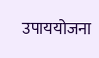उपाययोजना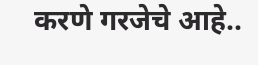करणे गरजेचे आहे..